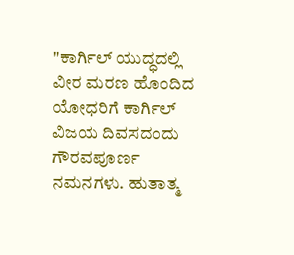"ಕಾರ್ಗಿಲ್ ಯುದ್ಧದಲ್ಲಿ ವೀರ ಮರಣ ಹೊಂದಿದ ಯೋಧರಿಗೆ ಕಾರ್ಗಿಲ್ ವಿಜಯ ದಿವಸದಂದು ಗೌರವಪೂರ್ಣ ನಮನಗಳು. ಹುತಾತ್ಮ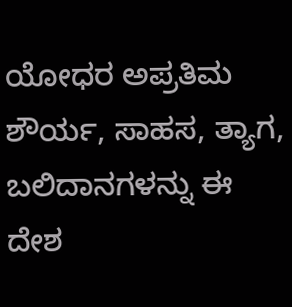ಯೋಧರ ಅಪ್ರತಿಮ ಶೌರ್ಯ, ಸಾಹಸ, ತ್ಯಾಗ, ಬಲಿದಾನಗಳನ್ನು ಈ ದೇಶ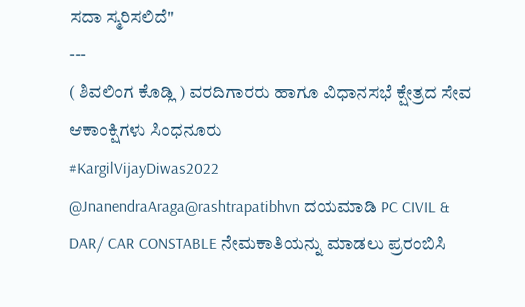ಸದಾ ಸ್ಮರಿಸಲಿದೆ"
---
( ಶಿವಲಿಂಗ ಕೊಡ್ಲಿ ) ವರದಿಗಾರರು ಹಾಗೂ ವಿಧಾನಸಭೆ ಕ್ಷೇತ್ರದ ಸೇವ ಆಕಾಂಕ್ಷಿಗಳು ಸಿಂಧನೂರು
#KargilVijayDiwas2022
@JnanendraAraga@rashtrapatibhvn ದಯಮಾಡಿ PC CIVIL & DAR/ CAR CONSTABLE ನೇಮಕಾತಿಯನ್ನು ಮಾಡಲು ಪ್ರರಂಬಿಸಿ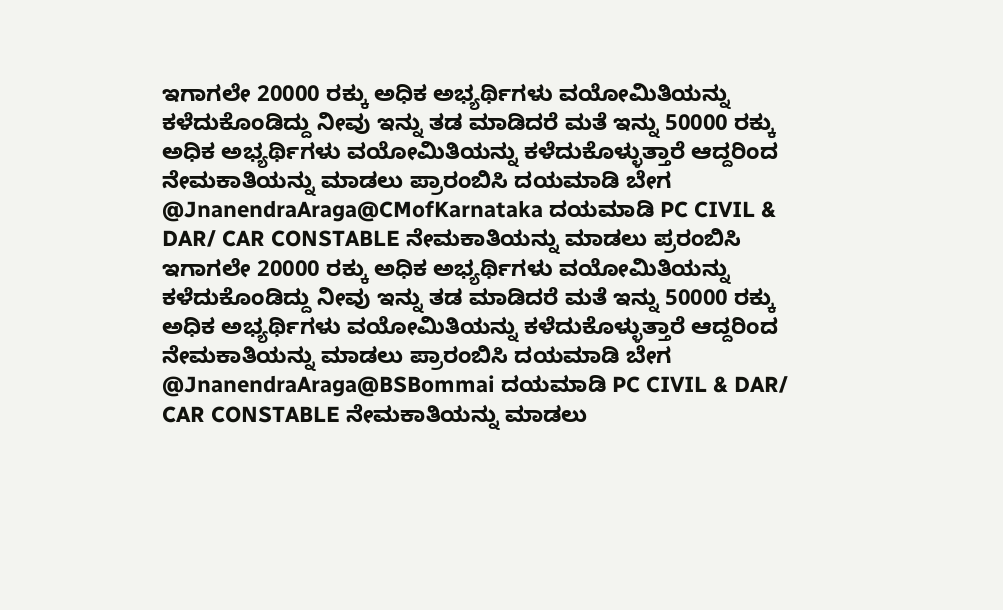ಇಗಾಗಲೇ 20000 ರಕ್ಕು ಅಧಿಕ ಅಭ್ಯರ್ಥಿಗಳು ವಯೋಮಿತಿಯನ್ನು ಕಳೆದುಕೊಂಡಿದ್ದು ನೀವು ಇನ್ನು ತಡ ಮಾಡಿದರೆ ಮತೆ ಇನ್ನು 50000 ರಕ್ಕು ಅಧಿಕ ಅಭ್ಯರ್ಥಿಗಳು ವಯೋಮಿತಿಯನ್ನು ಕಳೆದುಕೊಳ್ಳುತ್ತಾರೆ ಆದ್ದರಿಂದ ನೇಮಕಾತಿಯನ್ನು ಮಾಡಲು ಪ್ರಾರಂಬಿಸಿ ದಯಮಾಡಿ ಬೇಗ
@JnanendraAraga@CMofKarnataka ದಯಮಾಡಿ PC CIVIL & DAR/ CAR CONSTABLE ನೇಮಕಾತಿಯನ್ನು ಮಾಡಲು ಪ್ರರಂಬಿಸಿ ಇಗಾಗಲೇ 20000 ರಕ್ಕು ಅಧಿಕ ಅಭ್ಯರ್ಥಿಗಳು ವಯೋಮಿತಿಯನ್ನು ಕಳೆದುಕೊಂಡಿದ್ದು ನೀವು ಇನ್ನು ತಡ ಮಾಡಿದರೆ ಮತೆ ಇನ್ನು 50000 ರಕ್ಕು ಅಧಿಕ ಅಭ್ಯರ್ಥಿಗಳು ವಯೋಮಿತಿಯನ್ನು ಕಳೆದುಕೊಳ್ಳುತ್ತಾರೆ ಆದ್ದರಿಂದ ನೇಮಕಾತಿಯನ್ನು ಮಾಡಲು ಪ್ರಾರಂಬಿಸಿ ದಯಮಾಡಿ ಬೇಗ
@JnanendraAraga@BSBommai ದಯಮಾಡಿ PC CIVIL & DAR/ CAR CONSTABLE ನೇಮಕಾತಿಯನ್ನು ಮಾಡಲು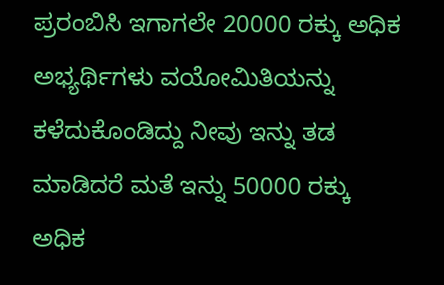ಪ್ರರಂಬಿಸಿ ಇಗಾಗಲೇ 20000 ರಕ್ಕು ಅಧಿಕ ಅಭ್ಯರ್ಥಿಗಳು ವಯೋಮಿತಿಯನ್ನು ಕಳೆದುಕೊಂಡಿದ್ದು ನೀವು ಇನ್ನು ತಡ ಮಾಡಿದರೆ ಮತೆ ಇನ್ನು 50000 ರಕ್ಕು ಅಧಿಕ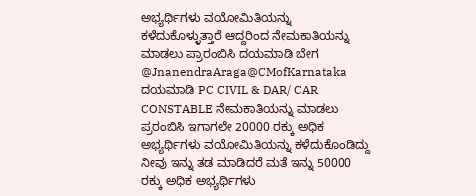ಅಭ್ಯರ್ಥಿಗಳು ವಯೋಮಿತಿಯನ್ನು ಕಳೆದುಕೊಳ್ಳುತ್ತಾರೆ ಆದ್ದರಿಂದ ನೇಮಕಾತಿಯನ್ನು ಮಾಡಲು ಪ್ರಾರಂಬಿಸಿ ದಯಮಾಡಿ ಬೇಗ
@JnanendraAraga@CMofKarnataka ದಯಮಾಡಿ PC CIVIL & DAR/ CAR CONSTABLE ನೇಮಕಾತಿಯನ್ನು ಮಾಡಲು ಪ್ರರಂಬಿಸಿ ಇಗಾಗಲೇ 20000 ರಕ್ಕು ಅಧಿಕ ಅಭ್ಯರ್ಥಿಗಳು ವಯೋಮಿತಿಯನ್ನು ಕಳೆದುಕೊಂಡಿದ್ದು ನೀವು ಇನ್ನು ತಡ ಮಾಡಿದರೆ ಮತೆ ಇನ್ನು 50000 ರಕ್ಕು ಅಧಿಕ ಅಭ್ಯರ್ಥಿಗಳು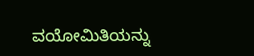ವಯೋಮಿತಿಯನ್ನು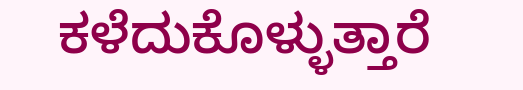ಕಳೆದುಕೊಳ್ಳುತ್ತಾರೆ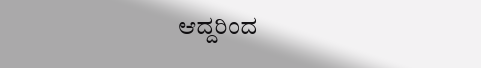ಆದ್ದರಿಂದ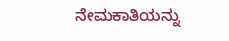ನೇಮಕಾತಿಯನ್ನು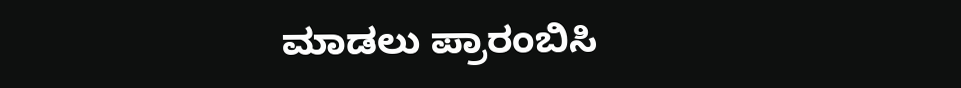ಮಾಡಲು ಪ್ರಾರಂಬಿಸಿ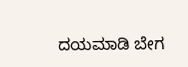ದಯಮಾಡಿ ಬೇಗ